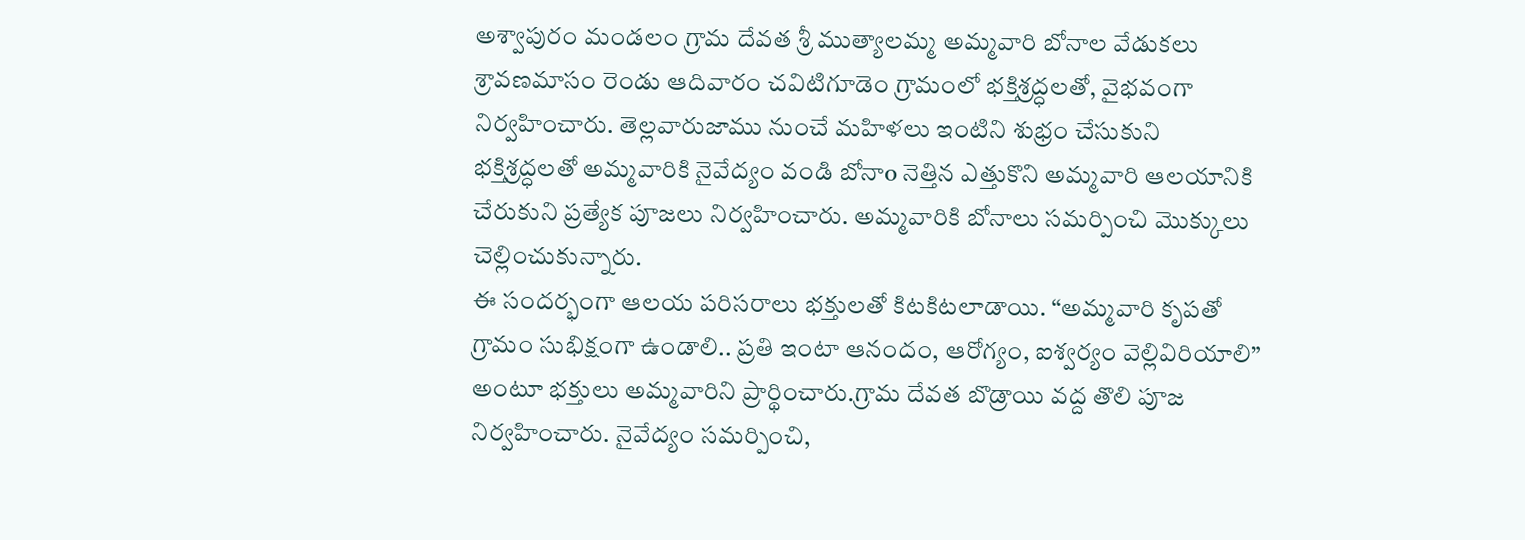అశ్వాపురం మండలం గ్రామ దేవత శ్రీ ముత్యాలమ్మ అమ్మవారి బోనాల వేడుకలు శ్రావణమాసం రెండు ఆదివారం చవిటిగూడెం గ్రామంలో భక్తిశ్రద్ధలతో, వైభవంగా నిర్వహించారు. తెల్లవారుజాము నుంచే మహిళలు ఇంటిని శుభ్రం చేసుకుని భక్తిశ్రద్ధలతో అమ్మవారికి నైవేద్యం వండి బోనాo నెత్తిన ఎత్తుకొని అమ్మవారి ఆలయానికి చేరుకుని ప్రత్యేక పూజలు నిర్వహించారు. అమ్మవారికి బోనాలు సమర్పించి మొక్కులు చెల్లించుకున్నారు.
ఈ సందర్భంగా ఆలయ పరిసరాలు భక్తులతో కిటకిటలాడాయి. “అమ్మవారి కృపతో గ్రామం సుభిక్షంగా ఉండాలి.. ప్రతి ఇంటా ఆనందం, ఆరోగ్యం, ఐశ్వర్యం వెల్లివిరియాలి” అంటూ భక్తులు అమ్మవారిని ప్రార్థించారు.గ్రామ దేవత బొడ్రాయి వద్ద తొలి పూజ నిర్వహించారు. నైవేద్యం సమర్పించి,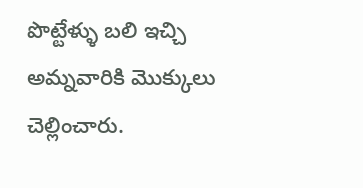పొట్టేళ్ళు బలి ఇచ్చి అమ్నవారికి మొక్కులు చెల్లించారు.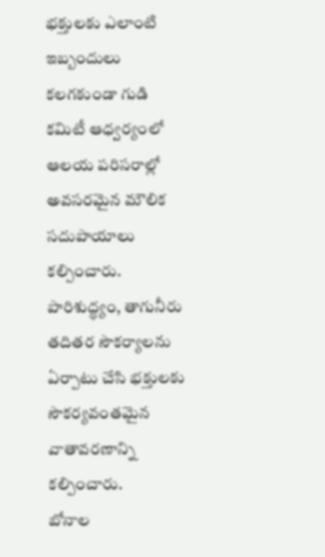భక్తులకు ఎలాంటి ఇబ్బందులు కలగకుండా గుడి కమిటీ ఆధ్వర్యంలో ఆలయ పరిసరాల్లో అవసరమైన మౌలిక సదుపాయాలు కల్పించారు. పారిశుద్ధ్యం, తాగునీరు తదితర సౌకర్యాలను ఏర్పాటు చేసి భక్తులకు సౌకర్యవంతమైన వాతావరణాన్ని కల్పించారు.
బోనాల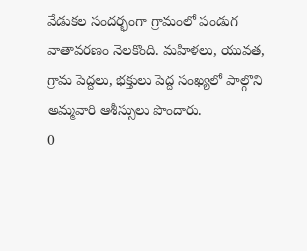వేడుకల సందర్భంగా గ్రామంలో పండుగ వాతావరణం నెలకొంది. మహిళలు, యువత, గ్రామ పెద్దలు, భక్తులు పెద్ద సంఖ్యలో పాల్గొని అమ్మవారి ఆశీస్సులు పొందారు.
0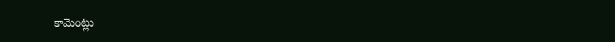కామెంట్లు